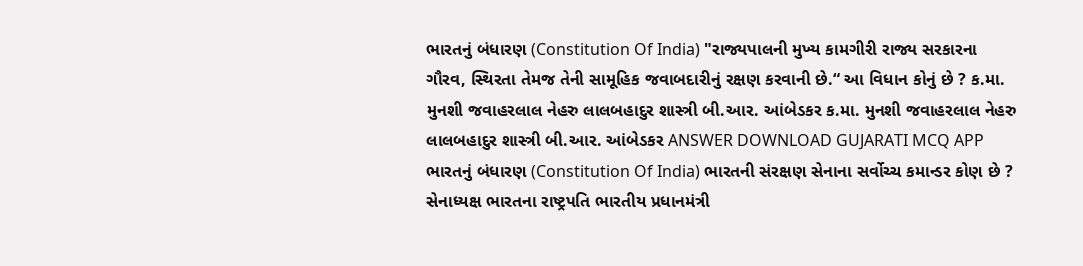ભારતનું બંધારણ (Constitution Of India) "રાજ્યપાલની મુખ્ય કામગીરી રાજ્ય સરકારના ગૌરવ, સ્થિરતા તેમજ તેની સામૂહિક જવાબદારીનું રક્ષણ કરવાની છે.“ આ વિધાન કોનું છે ? ક.મા. મુનશી જવાહરલાલ નેહરુ લાલબહાદુર શાસ્ત્રી બી.આર. આંબેડકર ક.મા. મુનશી જવાહરલાલ નેહરુ લાલબહાદુર શાસ્ત્રી બી.આર. આંબેડકર ANSWER DOWNLOAD GUJARATI MCQ APP
ભારતનું બંધારણ (Constitution Of India) ભારતની સંરક્ષણ સેનાના સર્વોચ્ચ કમાન્ડર કોણ છે ? સેનાધ્યક્ષ ભારતના રાષ્ટ્રપતિ ભારતીય પ્રધાનમંત્રી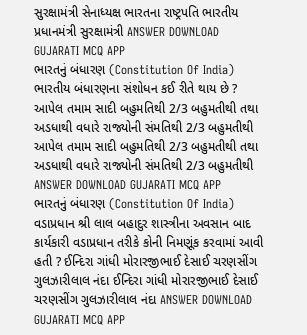સુરક્ષામંત્રી સેનાધ્યક્ષ ભારતના રાષ્ટ્રપતિ ભારતીય પ્રધાનમંત્રી સુરક્ષામંત્રી ANSWER DOWNLOAD GUJARATI MCQ APP
ભારતનું બંધારણ (Constitution Of India) ભારતીય બંધારણના સંશોધન કઈ રીતે થાય છે ? આપેલ તમામ સાદી બહુમતિથી 2/3 બહુમતીથી તથા અડધાથી વધારે રાજ્યોની સંમતિથી 2/3 બહુમતીથી આપેલ તમામ સાદી બહુમતિથી 2/3 બહુમતીથી તથા અડધાથી વધારે રાજ્યોની સંમતિથી 2/3 બહુમતીથી ANSWER DOWNLOAD GUJARATI MCQ APP
ભારતનું બંધારણ (Constitution Of India) વડાપ્રધાન શ્રી લાલ બહાદુર શાસ્ત્રીના અવસાન બાદ કાર્યકારી વડાપ્રધાન તરીકે કોની નિમણૂંક કરવામાં આવી હતી ? ઈન્દિરા ગાંધી મોરારજીભાઈ દેસાઈ ચરણસીંગ ગુલઝારીલાલ નંદા ઈન્દિરા ગાંધી મોરારજીભાઈ દેસાઈ ચરણસીંગ ગુલઝારીલાલ નંદા ANSWER DOWNLOAD GUJARATI MCQ APP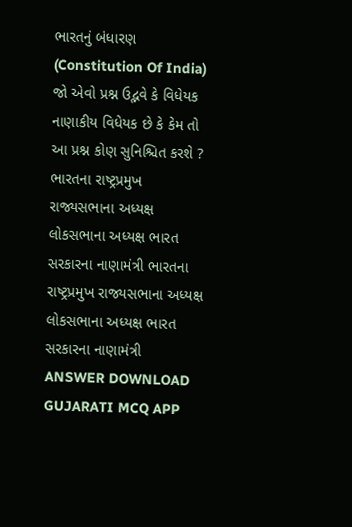ભારતનું બંધારણ (Constitution Of India) જો એવો પ્રશ્ન ઉદ્ભવે કે વિધેયક નાણાકીય વિધેયક છે કે કેમ તો આ પ્રશ્ન કોણ સુનિશ્ચિત કરશે ? ભારતના રાષ્ટ્રપ્રમુખ રાજ્યસભાના અધ્યક્ષ લોકસભાના અધ્યક્ષ ભારત સરકારના નાણામંત્રી ભારતના રાષ્ટ્રપ્રમુખ રાજ્યસભાના અધ્યક્ષ લોકસભાના અધ્યક્ષ ભારત સરકારના નાણામંત્રી ANSWER DOWNLOAD GUJARATI MCQ APP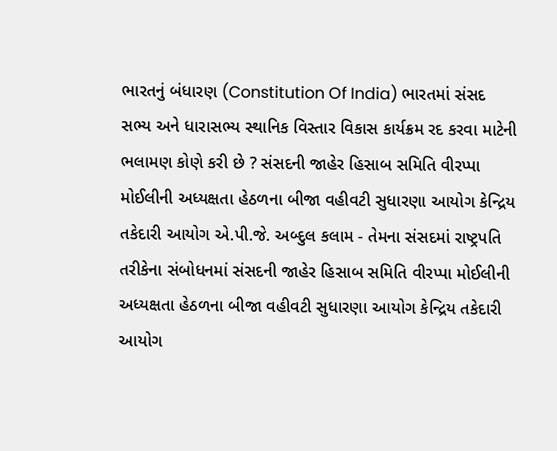ભારતનું બંધારણ (Constitution Of India) ભારતમાં સંસદ સભ્ય અને ધારાસભ્ય સ્થાનિક વિસ્તાર વિકાસ કાર્યક્રમ રદ કરવા માટેની ભલામણ કોણે કરી છે ? સંસદની જાહેર હિસાબ સમિતિ વીરપ્પા મોઈલીની અધ્યક્ષતા હેઠળના બીજા વહીવટી સુધારણા આયોગ કેન્દ્રિય તકેદારી આયોગ એ.પી.જે. અબ્દુલ કલામ - તેમના સંસદમાં રાષ્ટ્રપતિ તરીકેના સંબોધનમાં સંસદની જાહેર હિસાબ સમિતિ વીરપ્પા મોઈલીની અધ્યક્ષતા હેઠળના બીજા વહીવટી સુધારણા આયોગ કેન્દ્રિય તકેદારી આયોગ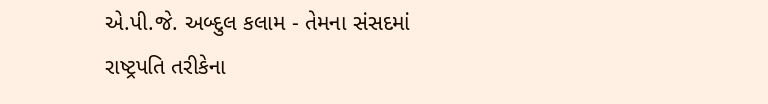એ.પી.જે. અબ્દુલ કલામ - તેમના સંસદમાં રાષ્ટ્રપતિ તરીકેના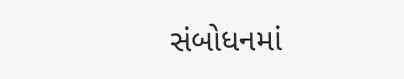સંબોધનમાં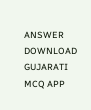ANSWER DOWNLOAD GUJARATI MCQ APP